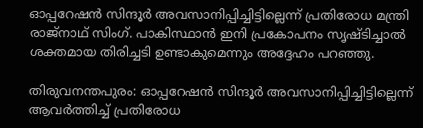ഓപ്പറേഷൻ സിന്ദൂർ അവസാനിപ്പിച്ചിട്ടില്ലെന്ന് പ്രതിരോധ മന്ത്രി രാജ്നാഥ് സിംഗ്. പാകിസ്ഥാൻ ഇനി പ്രകോപനം സൃഷ്ടിച്ചാൽ ശക്തമായ തിരിച്ചടി ഉണ്ടാകുമെന്നും അദ്ദേഹം പറഞ്ഞു.

തിരുവനന്തപുരം: ഓപ്പറേഷൻ സിന്ദൂർ അവസാനിപ്പിച്ചിട്ടില്ലെന്ന് ആവർത്തിച്ച് പ്രതിരോധ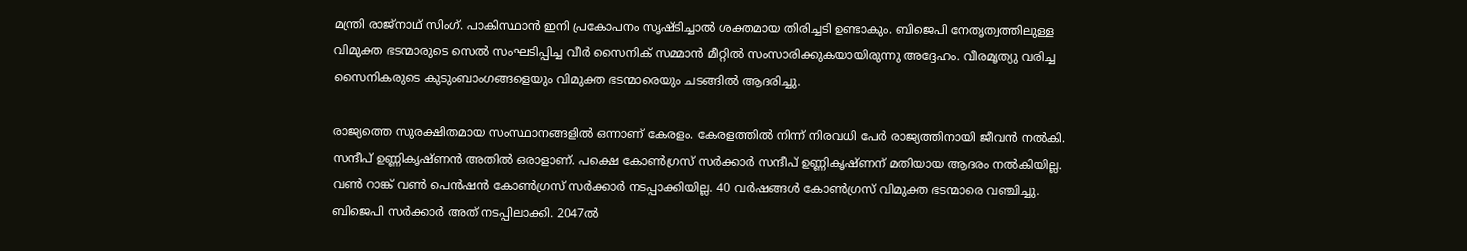മന്ത്രി രാജ്നാഥ് സിംഗ്. പാകിസ്ഥാൻ ഇനി പ്രകോപനം സൃഷ്ടിച്ചാൽ ശക്തമായ തിരിച്ചടി ഉണ്ടാകും. ബിജെപി നേതൃത്വത്തിലുള്ള വിമുക്ത ഭടന്മാരുടെ സെൽ സംഘടിപ്പിച്ച വീർ സൈനിക് സമ്മാൻ മീറ്റിൽ സംസാരിക്കുകയായിരുന്നു അദ്ദേഹം. വീരമൃത്യു വരിച്ച സൈനികരുടെ കുടുംബാംഗങ്ങളെയും വിമുക്ത ഭടന്മാരെയും ചടങ്ങിൽ ആദരിച്ചു.

രാജ്യത്തെ സുരക്ഷിതമായ സംസ്ഥാനങ്ങളിൽ ഒന്നാണ് കേരളം. കേരളത്തിൽ നിന്ന് നിരവധി പേർ രാജ്യത്തിനായി ജീവൻ നൽകി. സന്ദീപ് ഉണ്ണികൃഷ്ണൻ അതിൽ ഒരാളാണ്. പക്ഷെ കോൺഗ്രസ്‌ സർക്കാർ സന്ദീപ് ഉണ്ണികൃഷ്ണന് മതിയായ ആദരം നൽകിയില്ല. വൺ റാങ്ക് വൺ പെൻഷൻ കോൺഗ്രസ്‌ സർക്കാർ നടപ്പാക്കിയില്ല. 40 വർഷങ്ങൾ കോൺഗ്രസ്‌ വിമുക്ത ഭടന്മാരെ വഞ്ചിച്ചു. ബിജെപി സർക്കാർ അത് നടപ്പിലാക്കി. 2047ൽ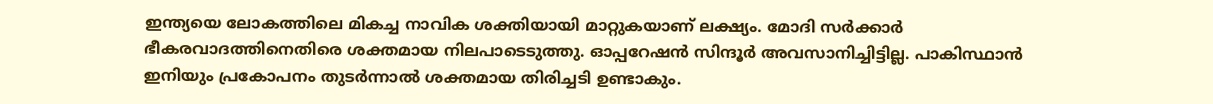ഇന്ത്യയെ ലോകത്തിലെ മികച്ച നാവിക ശക്തിയായി മാറ്റുകയാണ് ലക്ഷ്യം. മോദി സർക്കാർ ഭീകരവാദത്തിനെതിരെ ശക്തമായ നിലപാടെടുത്തു. ഓപ്പറേഷൻ സിന്ദൂർ അവസാനിച്ചിട്ടില്ല. പാകിസ്ഥാൻ ഇനിയും പ്രകോപനം തുടർന്നാൽ ശക്തമായ തിരിച്ചടി ഉണ്ടാകും.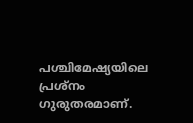പശ്ചിമേഷ്യയിലെ പ്രശ്നം ഗുരുതരമാണ്.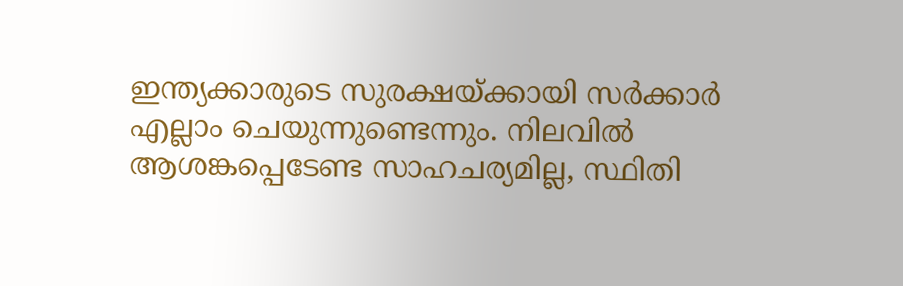ഇന്ത്യക്കാരുടെ സുരക്ഷയ്ക്കായി സർക്കാർ എല്ലാം ചെയുന്നുണ്ടെന്നും. നിലവിൽ ആശങ്കപ്പെടേണ്ട സാഹചര്യമില്ല, സ്ഥിതി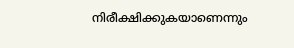നിരീക്ഷിക്കുകയാണെന്നും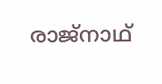രാജ്നാഥ്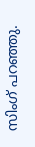സിംഗ് പറഞ്ഞു.